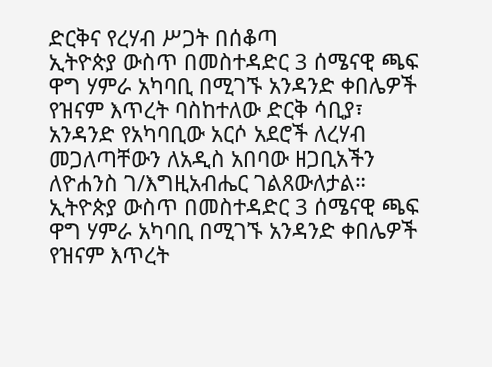ድርቅና የረሃብ ሥጋት በሰቆጣ
ኢትዮጵያ ውስጥ በመስተዳድር 3 ሰሜናዊ ጫፍ ዋግ ሃምራ አካባቢ በሚገኙ አንዳንድ ቀበሌዎች የዝናም እጥረት ባስከተለው ድርቅ ሳቢያ፣ አንዳንድ የአካባቢው አርሶ አደሮች ለረሃብ መጋለጣቸውን ለአዲስ አበባው ዘጋቢአችን ለዮሐንስ ገ/እግዚአብሔር ገልጸውለታል።
ኢትዮጵያ ውስጥ በመስተዳድር 3 ሰሜናዊ ጫፍ ዋግ ሃምራ አካባቢ በሚገኙ አንዳንድ ቀበሌዎች የዝናም እጥረት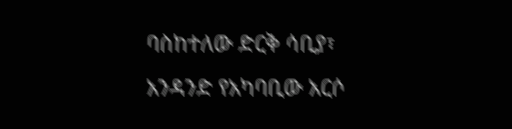ባስከተለው ድርቅ ሳቢያ፣ አንዳንድ የአካባቢው አርሶ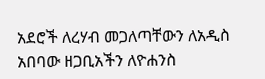አደሮች ለረሃብ መጋለጣቸውን ለአዲስ አበባው ዘጋቢአችን ለዮሐንስ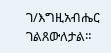ገ/እግዚአብሔር ገልጸውለታል።